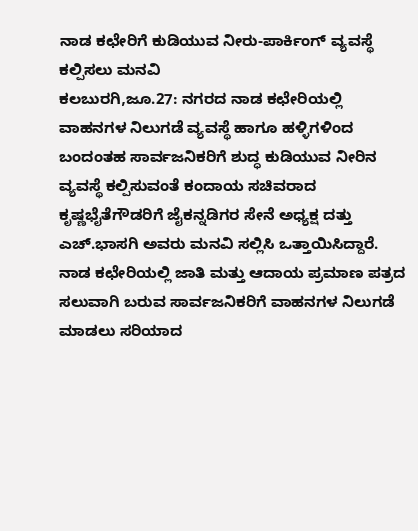ನಾಡ ಕಛೇರಿಗೆ ಕುಡಿಯುವ ನೀರು-ಪಾರ್ಕಿಂಗ್ ವ್ಯವಸ್ಥೆ ಕಲ್ಪಿಸಲು ಮನವಿ
ಕಲಬುರಗಿ,ಜೂ.27: ನಗರದ ನಾಡ ಕಛೇರಿಯಲ್ಲಿ ವಾಹನಗಳ ನಿಲುಗಡೆ ವ್ಯವಸ್ಥೆ ಹಾಗೂ ಹಳ್ಳಿಗಳಿಂದ ಬಂದಂತಹ ಸಾರ್ವಜನಿಕರಿಗೆ ಶುದ್ಧ ಕುಡಿಯುವ ನೀರಿನ ವ್ಯವಸ್ಥೆ ಕಲ್ಪಿಸುವಂತೆ ಕಂದಾಯ ಸಚಿವರಾದ ಕೃಷ್ಣಭೈತೆಗೌಡರಿಗೆ ಜೈಕನ್ನಡಿಗರ ಸೇನೆ ಅಧ್ಯಕ್ಷ ದತ್ತು ಎಚ್.ಭಾಸಗಿ ಅವರು ಮನವಿ ಸಲ್ಲಿಸಿ ಒತ್ತಾಯಿಸಿದ್ದಾರೆ.
ನಾಡ ಕಛೇರಿಯಲ್ಲಿ ಜಾತಿ ಮತ್ತು ಆದಾಯ ಪ್ರಮಾಣ ಪತ್ರದ ಸಲುವಾಗಿ ಬರುವ ಸಾರ್ವಜನಿಕರಿಗೆ ವಾಹನಗಳ ನಿಲುಗಡೆ ಮಾಡಲು ಸರಿಯಾದ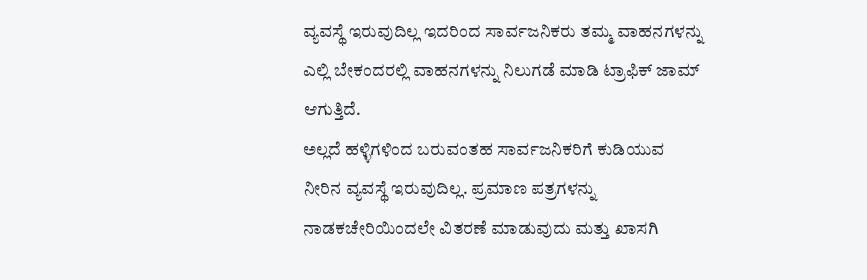ವ್ಯವಸ್ಥೆ ಇರುವುದಿಲ್ಲ ಇದರಿಂದ ಸಾರ್ವಜನಿಕರು ತಮ್ಮ ವಾಹನಗಳನ್ನು ಎಲ್ಲಿ ಬೇಕಂದರಲ್ಲಿ ವಾಹನಗಳನ್ನು ನಿಲುಗಡೆ ಮಾಡಿ ಟ್ರಾಫಿಕ್ ಜಾಮ್ ಆಗುತ್ತಿದೆ.
ಅಲ್ಲದೆ ಹಳ್ಳಿಗಳಿಂದ ಬರುವಂತಹ ಸಾರ್ವಜನಿಕರಿಗೆ ಕುಡಿಯುವ ನೀರಿನ ವ್ಯವಸ್ಥೆ ಇರುವುದಿಲ್ಲ. ಪ್ರಮಾಣ ಪತ್ರಗಳನ್ನು ನಾಡಕಚೇರಿಯಿಂದಲೇ ವಿತರಣೆ ಮಾಡುವುದು ಮತ್ತು ಖಾಸಗಿ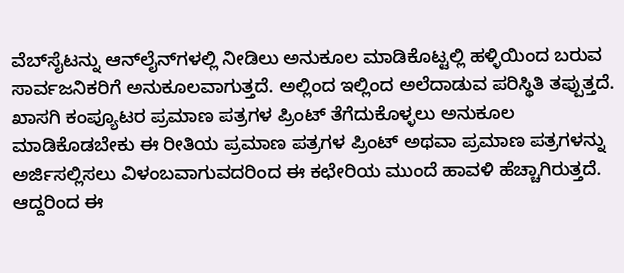ವೆಬ್‍ಸೈಟನ್ನು ಆನ್‍ಲೈನ್‍ಗಳಲ್ಲಿ ನೀಡಿಲು ಅನುಕೂಲ ಮಾಡಿಕೊಟ್ಟಲ್ಲಿ ಹಳ್ಳಿಯಿಂದ ಬರುವ ಸಾರ್ವಜನಿಕರಿಗೆ ಅನುಕೂಲವಾಗುತ್ತದೆ. ಅಲ್ಲಿಂದ ಇಲ್ಲಿಂದ ಅಲೆದಾಡುವ ಪರಿಸ್ಥಿತಿ ತಪ್ಪುತ್ತದೆ.
ಖಾಸಗಿ ಕಂಪ್ಯೂಟರ ಪ್ರಮಾಣ ಪತ್ರಗಳ ಪ್ರಿಂಟ್ ತೆಗೆದುಕೊಳ್ಳಲು ಅನುಕೂಲ ಮಾಡಿಕೊಡಬೇಕು ಈ ರೀತಿಯ ಪ್ರಮಾಣ ಪತ್ರಗಳ ಪ್ರಿಂಟ್ ಅಥವಾ ಪ್ರಮಾಣ ಪತ್ರಗಳನ್ನು ಅರ್ಜಿಸಲ್ಲಿಸಲು ವಿಳಂಬವಾಗುವದರಿಂದ ಈ ಕಛೇರಿಯ ಮುಂದೆ ಹಾವಳಿ ಹೆಚ್ಚಾಗಿರುತ್ತದೆ. ಆದ್ದರಿಂದ ಈ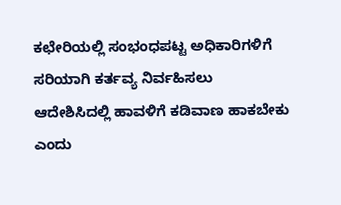ಕಛೇರಿಯಲ್ಲಿ ಸಂಭಂಧಪಟ್ಟ ಅಧಿಕಾರಿಗಳಿಗೆ ಸರಿಯಾಗಿ ಕರ್ತವ್ಯ ನಿರ್ವಹಿಸಲು ಆದೇಶಿಸಿದಲ್ಲಿ ಹಾವಳಿಗೆ ಕಡಿವಾಣ ಹಾಕಬೇಕು ಎಂದು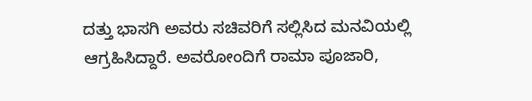ದತ್ತು ಭಾಸಗಿ ಅವರು ಸಚಿವರಿಗೆ ಸಲ್ಲಿಸಿದ ಮನವಿಯಲ್ಲಿ ಆಗ್ರಹಿಸಿದ್ದಾರೆ. ಅವರೋಂದಿಗೆ ರಾಮಾ ಪೂಜಾರಿ,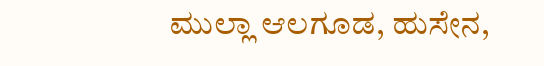ಮುಲ್ಲಾ ಆಲಗೂಡ, ಹುಸೇನ,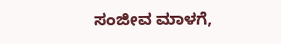ಸಂಜೀವ ಮಾಳಗೆ,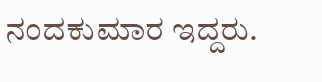ನಂದಕುಮಾರ ಇದ್ದರು.